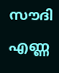സൗദി എണ്ണ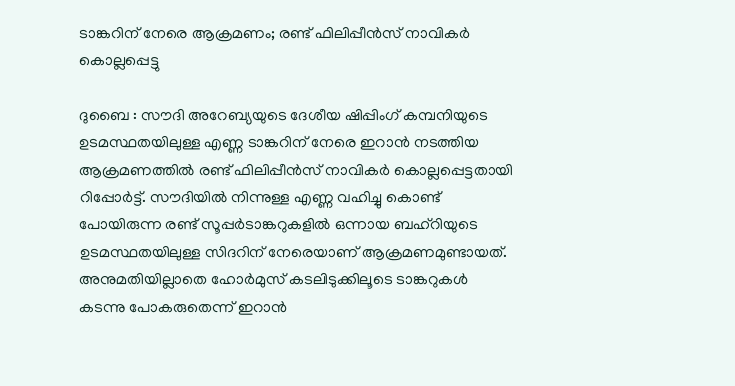ടാങ്കറിന് നേരെ ആക്രമണം; രണ്ട് ഫിലിപ്പീൻസ് നാവികർ കൊല്ലപ്പെട്ടു

ദുബൈ : സൗദി അറേബ്യയുടെ ദേശീയ ഷിപ്പിംഗ് കമ്പനിയുടെ ഉടമസ്ഥതയിലുള്ള എണ്ണ ടാങ്കറിന് നേരെ ഇറാൻ നടത്തിയ ആക്രമണത്തിൽ രണ്ട് ഫിലിപ്പീൻസ് നാവികർ കൊല്ലപ്പെട്ടതായി റിപ്പോർട്ട്. സൗദിയിൽ നിന്നുള്ള എണ്ണ വഹിച്ചു കൊണ്ട് പോയിരുന്ന രണ്ട് സൂപ്പർടാങ്കറുകളിൽ ഒന്നായ ബഹ്റിയുടെ ഉടമസ്ഥതയിലുള്ള സിദറിന് നേരെയാണ് ആക്രമണമുണ്ടായത്.
അനുമതിയില്ലാതെ ഹോർമുസ് കടലിടുക്കിലൂടെ ടാങ്കറുകൾ കടന്നു പോകരുതെന്ന് ഇറാൻ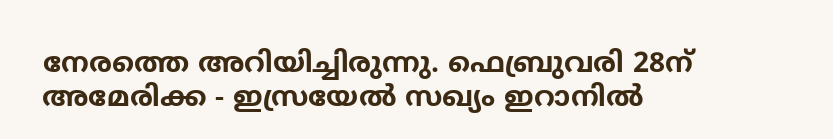നേരത്തെ അറിയിച്ചിരുന്നു. ഫെബ്രുവരി 28ന് അമേരിക്ക - ഇസ്രയേൽ സഖ്യം ഇറാനിൽ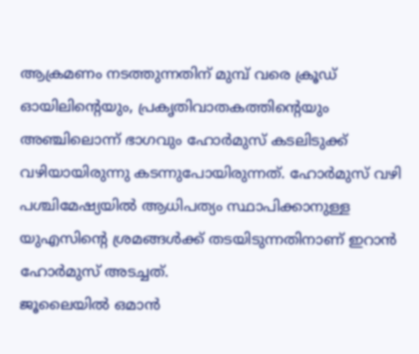ആക്രമണം നടത്തുന്നതിന് മുമ്പ് വരെ ക്രൂഡ് ഓയിലിന്റെയും, പ്രകൃതിവാതകത്തിന്റെയും അഞ്ചിലൊന്ന് ഭാഗവും ഹോർമുസ് കടലിടുക്ക് വഴിയായിരുന്നു കടന്നുപോയിരുന്നത്. ഹോർമുസ് വഴി പശ്ചിമേഷ്യയിൽ ആധിപത്യം സ്ഥാപിക്കാനുള്ള യുഎസിന്റെ ശ്രമങ്ങൾക്ക് തടയിടുന്നതിനാണ് ഇറാൻ ഹോർമുസ് അടച്ചത്.
ജൂലൈയിൽ ഒമാൻ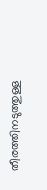തീരത്തിനടുത്തുള്ള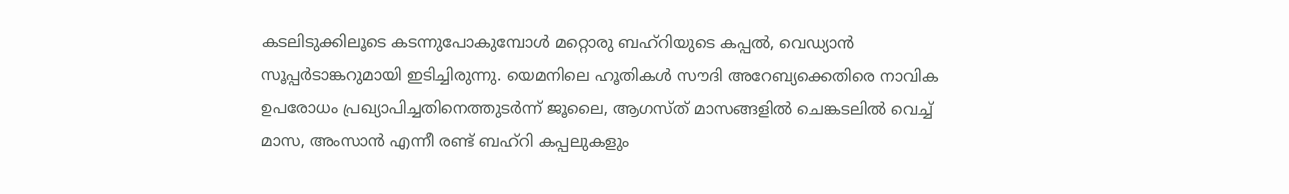കടലിടുക്കിലൂടെ കടന്നുപോകുമ്പോൾ മറ്റൊരു ബഹ്റിയുടെ കപ്പൽ, വെഡ്യാൻ സൂപ്പർടാങ്കറുമായി ഇടിച്ചിരുന്നു. യെമനിലെ ഹൂതികൾ സൗദി അറേബ്യക്കെതിരെ നാവിക ഉപരോധം പ്രഖ്യാപിച്ചതിനെത്തുടർന്ന് ജൂലൈ, ആഗസ്ത് മാസങ്ങളിൽ ചെങ്കടലിൽ വെച്ച് മാസ, അംസാൻ എന്നീ രണ്ട് ബഹ്റി കപ്പലുകളും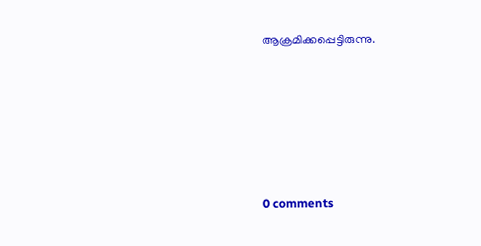ആക്രമിക്കപ്പെട്ടിരുന്നു.









0 comments